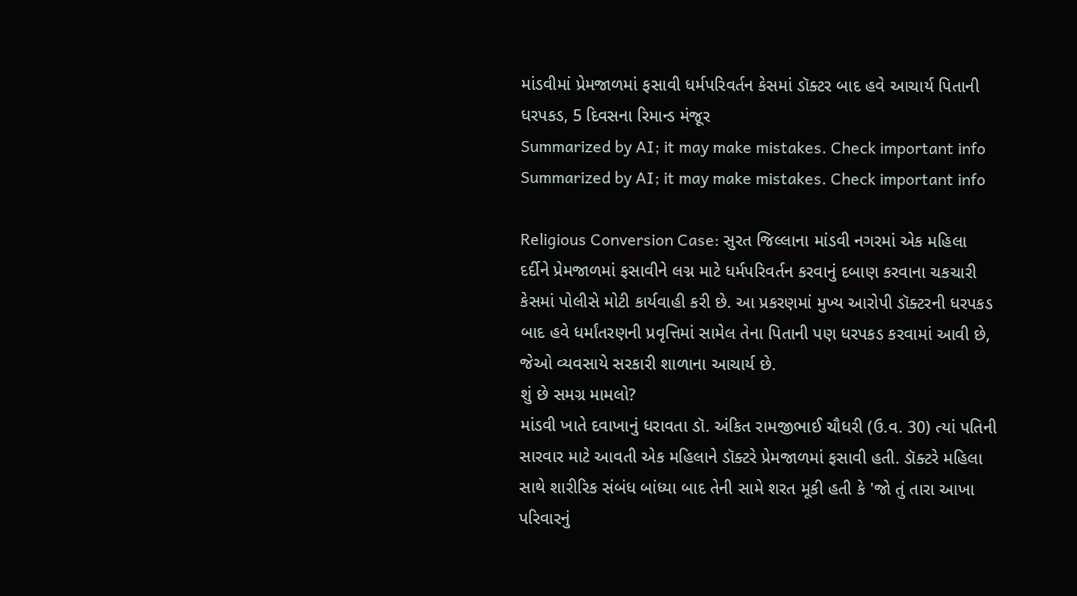માંડવીમાં પ્રેમજાળમાં ફસાવી ધર્મપરિવર્તન કેસમાં ડૉક્ટર બાદ હવે આચાર્ય પિતાની ધરપકડ, 5 દિવસના રિમાન્ડ મંજૂર
Summarized by AI; it may make mistakes. Check important info
Summarized by AI; it may make mistakes. Check important info

Religious Conversion Case: સુરત જિલ્લાના માંડવી નગરમાં એક મહિલા દર્દીને પ્રેમજાળમાં ફસાવીને લગ્ન માટે ધર્મપરિવર્તન કરવાનું દબાણ કરવાના ચકચારી કેસમાં પોલીસે મોટી કાર્યવાહી કરી છે. આ પ્રકરણમાં મુખ્ય આરોપી ડૉક્ટરની ધરપકડ બાદ હવે ધર્માંતરણની પ્રવૃત્તિમાં સામેલ તેના પિતાની પણ ધરપકડ કરવામાં આવી છે, જેઓ વ્યવસાયે સરકારી શાળાના આચાર્ય છે.
શું છે સમગ્ર મામલો?
માંડવી ખાતે દવાખાનું ધરાવતા ડૉ. અંકિત રામજીભાઈ ચૌધરી (ઉ.વ. 30) ત્યાં પતિની સારવાર માટે આવતી એક મહિલાને ડૉક્ટરે પ્રેમજાળમાં ફસાવી હતી. ડૉક્ટરે મહિલા સાથે શારીરિક સંબંધ બાંધ્યા બાદ તેની સામે શરત મૂકી હતી કે 'જો તું તારા આખા પરિવારનું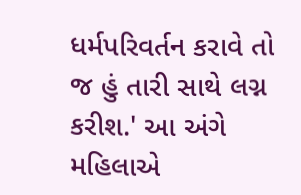ધર્મપરિવર્તન કરાવે તો જ હું તારી સાથે લગ્ન કરીશ.' આ અંગે મહિલાએ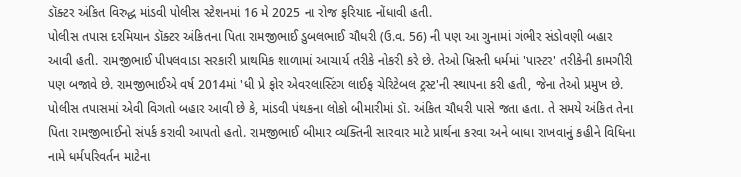ડૉક્ટર અંકિત વિરુદ્ધ માંડવી પોલીસ સ્ટેશનમાં 16 મે 2025 ના રોજ ફરિયાદ નોંધાવી હતી.
પોલીસ તપાસ દરમિયાન ડૉક્ટર અંકિતના પિતા રામજીભાઈ ડુબલભાઈ ચૌધરી (ઉ.વ. 56) ની પણ આ ગુનામાં ગંભીર સંડોવણી બહાર આવી હતી. રામજીભાઈ પીપલવાડા સરકારી પ્રાથમિક શાળામાં આચાર્ય તરીકે નોકરી કરે છે. તેઓ ખ્રિસ્તી ધર્મમાં 'પાસ્ટર' તરીકેની કામગીરી પણ બજાવે છે. રામજીભાઈએ વર્ષ 2014માં 'ધી પ્રે ફોર એવરલાસ્ટિંગ લાઈફ ચેરિટેબલ ટ્રસ્ટ'ની સ્થાપના કરી હતી, જેના તેઓ પ્રમુખ છે.
પોલીસ તપાસમાં એવી વિગતો બહાર આવી છે કે, માંડવી પંથકના લોકો બીમારીમાં ડૉ. અંકિત ચૌધરી પાસે જતા હતા. તે સમયે અંકિત તેના પિતા રામજીભાઈનો સંપર્ક કરાવી આપતો હતો. રામજીભાઈ બીમાર વ્યક્તિની સારવાર માટે પ્રાર્થના કરવા અને બાધા રાખવાનું કહીને વિધિના નામે ધર્મપરિવર્તન માટેના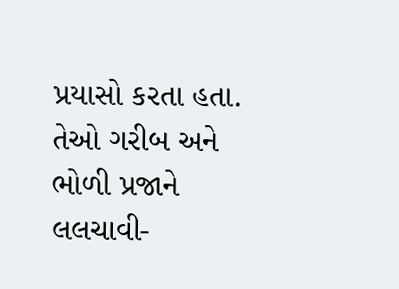પ્રયાસો કરતા હતા. તેઓ ગરીબ અને ભોળી પ્રજાને લલચાવી-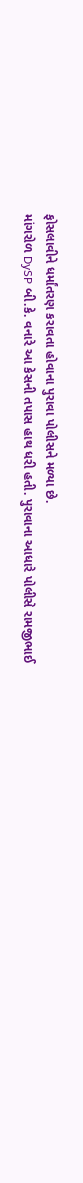ફોસલાવીને ધર્માંતરણ કરાવતા હોવાના પુરાવા પોલીસને મળ્યા છે.
માંગરોળ DySP બી.કે. વનારે આ કેસની તપાસ હાથ ધરી હતી. પુરાવાના આધારે પોલીસે રામજીભાઈ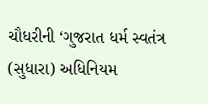ચૌધરીની ‘ગુજરાત ધર્મ સ્વતંત્ર (સુધારા) અધિનિયમ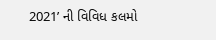2021’ ની વિવિધ કલમો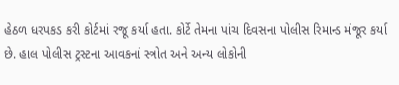હેઠળ ધરપકડ કરી કોર્ટમાં રજૂ કર્યા હતા. કોર્ટે તેમના પાંચ દિવસના પોલીસ રિમાન્ડ મંજૂર કર્યા છે. હાલ પોલીસ ટ્રસ્ટના આવકનાં સ્ત્રોત અને અન્ય લોકોની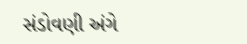સંડોવણી અંગે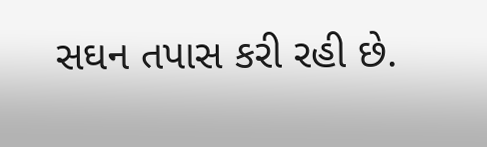સઘન તપાસ કરી રહી છે.